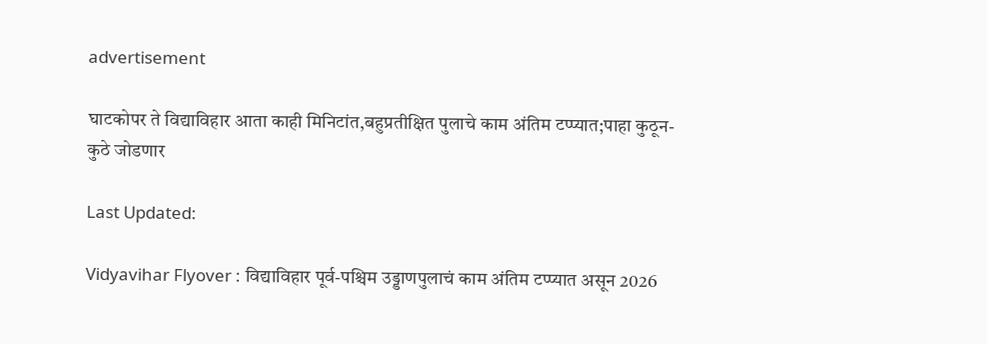advertisement

घाटकोपर ते विद्याविहार आता काही मिनिटांत,बहुप्रतीक्षित पुलाचे काम अंतिम टप्प्यात;पाहा कुठून-कुठे जोडणार

Last Updated:

Vidyavihar Flyover : विद्याविहार पूर्व-पश्चिम उड्डाणपुलाचं काम अंतिम टप्प्यात असून 2026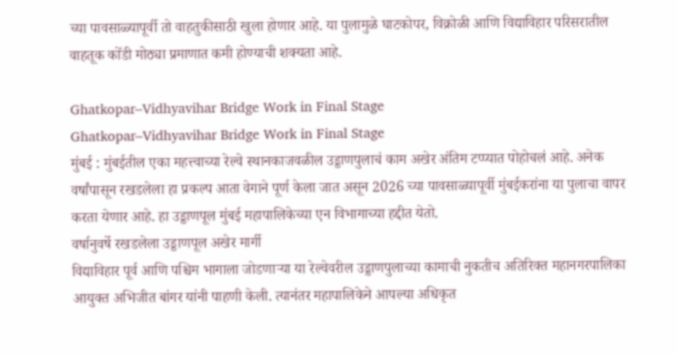च्या पावसाळ्यापूर्वी तो वाहतुकीसाठी खुला होणार आहे. या पुलामुळे घाटकोपर, विक्रोळी आणि विद्याविहार परिसरातील वाहतूक कोंडी मोठ्या प्रमाणात कमी होण्याची शक्यता आहे.

Ghatkopar–Vidhyavihar Bridge Work in Final Stage
Ghatkopar–Vidhyavihar Bridge Work in Final Stage
मुंबई : मुंबईतील एका महत्त्वाच्या रेल्वे स्थानकाजवळील उड्डाणपुलाचं काम अखेर अंतिम टप्प्यात पोहोचलं आहे. अनेक वर्षांपासून रखडलेला हा प्रकल्प आता वेगाने पूर्ण केला जात असून 2026 च्या पावसाळ्यापूर्वी मुंबईकरांना या पुलाचा वापर करता येणार आहे. हा उड्डाणपूल मुंबई महापालिकेच्या एन विभागाच्या हद्दीत येतो.
वर्षानुवर्षे रखडलेला उड्डाणपूल अखेर मार्गी
विद्याविहार पूर्व आणि पश्चिम भागाला जोडणाऱ्या या रेल्वेवरील उड्डाणपुलाच्या कामाची नुकतीच अतिरिक्त महानगरपालिका आयुक्त अभिजीत बांगर यांनी पाहणी केली. त्यानंतर महापालिकेने आपल्या अधिकृत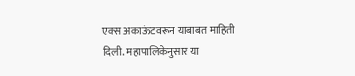एक्स अकाऊंटवरून याबाबत माहिती दिली. महापालिकेनुसार या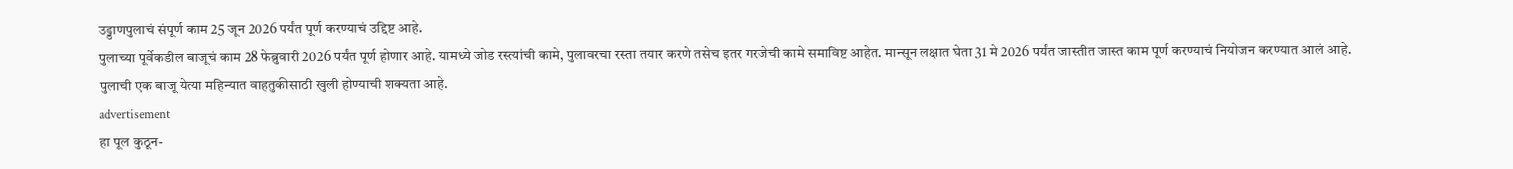उड्डाणपुलाचं संपूर्ण काम 25 जून 2026 पर्यंत पूर्ण करण्याचं उद्दिष्ट आहे.
पुलाच्या पूर्वेकडील बाजूचं काम 28 फेब्रुवारी 2026 पर्यंत पूर्ण होणार आहे. यामध्ये जोड रस्त्यांची कामे, पुलावरचा रस्ता तयार करणे तसेच इतर गरजेची कामे समाविष्ट आहेत. मान्सून लक्षात घेता 31 मे 2026 पर्यंत जास्तीत जास्त काम पूर्ण करण्याचं नियोजन करण्यात आलं आहे. पुलाची एक बाजू येत्या महिन्यात वाहतुकीसाठी खुली होण्याची शक्यता आहे.
advertisement
हा पूल कुठून-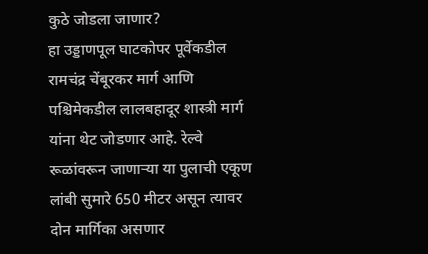कुठे जोडला जाणार?
हा उड्डाणपूल घाटकोपर पूर्वेकडील रामचंद्र चेंबूरकर मार्ग आणि पश्चिमेकडील लालबहादूर शास्त्री मार्ग यांना थेट जोडणार आहे. रेल्वे रूळांवरून जाणाऱ्या या पुलाची एकूण लांबी सुमारे 650 मीटर असून त्यावर दोन मार्गिका असणार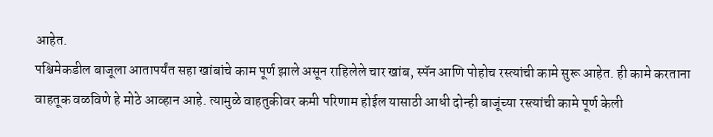आहेत.
पश्चिमेकडील बाजूला आतापर्यंत सहा खांबांचे काम पूर्ण झाले असून राहिलेले चार खांब, स्पॅन आणि पोहोच रस्त्यांची कामे सुरू आहेत. ही कामे करताना वाहतूक वळविणे हे मोठे आव्हान आहे. त्यामुळे वाहतुकीवर कमी परिणाम होईल यासाठी आधी दोन्ही बाजूंच्या रस्त्यांची कामे पूर्ण केली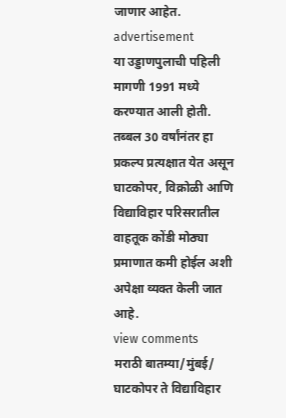जाणार आहेत.
advertisement
या उड्डाणपुलाची पहिली मागणी 1991 मध्ये करण्यात आली होती. तब्बल 30 वर्षांनंतर हा प्रकल्प प्रत्यक्षात येत असून घाटकोपर, विक्रोळी आणि विद्याविहार परिसरातील वाहतूक कोंडी मोठ्या प्रमाणात कमी होईल अशी अपेक्षा व्यक्त केली जात आहे.
view comments
मराठी बातम्या/मुंबई/
घाटकोपर ते विद्याविहार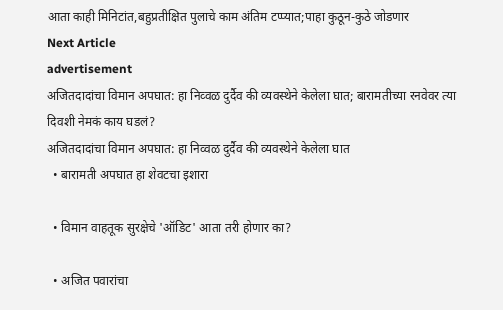आता काही मिनिटांत,बहुप्रतीक्षित पुलाचे काम अंतिम टप्प्यात;पाहा कुठून-कुठे जोडणार
Next Article
advertisement
अजितदादांचा विमान अपघात: हा निव्वळ दुर्दैव की व्यवस्थेने केलेला घात; बारामतीच्या रनवेवर त्या दिवशी नेमकं काय घडलं?
अजितदादांचा विमान अपघात: हा निव्वळ दुर्दैव की व्यवस्थेने केलेला घात
  • बारामती अपघात हा शेवटचा इशारा

  • विमान वाहतूक सुरक्षेचे 'ऑडिट' आता तरी होणार का?

  • अजित पवारांचा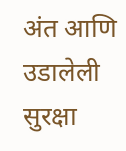अंत आणि उडालेली सुरक्षा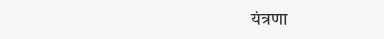यंत्रणा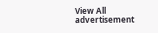View All
advertisement